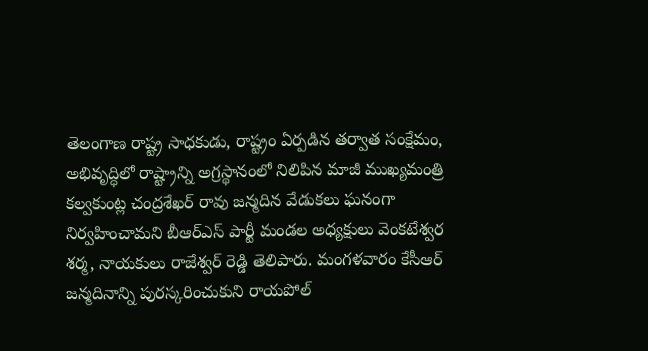తెలంగాణ రాష్ట్ర సాధకుడు, రాష్ట్రం ఏర్పడిన తర్వాత సంక్షేమం, అభివృద్ధిలో రాష్ట్రాన్ని అగ్రస్థానంలో నిలిపిన మాజీ ముఖ్యమంత్రి కల్వకుంట్ల చంద్రశేఖర్ రావు జన్మదిన వేడుకలు ఘనంగా నిర్వహించామని బీఆర్ఎస్ పార్టీ మండల అధ్యక్షులు వెంకటేశ్వర శర్మ, నాయకులు రాజేశ్వర్ రెడ్డి తెలిపారు. మంగళవారం కేసీఆర్ జన్మదినాన్ని పురస్కరించుకుని రాయపోల్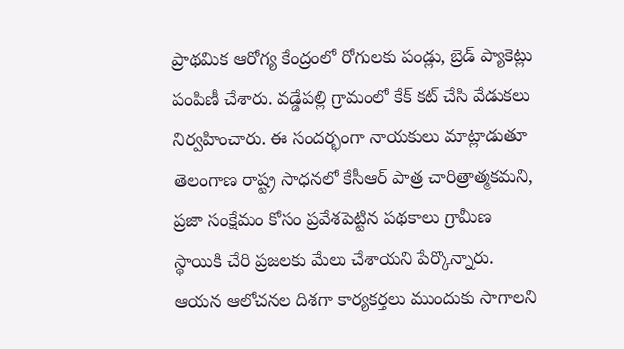ప్రాథమిక ఆరోగ్య కేంద్రంలో రోగులకు పండ్లు, బ్రెడ్ ప్యాకెట్లు పంపిణీ చేశారు. వడ్డేపల్లి గ్రామంలో కేక్ కట్ చేసి వేడుకలు నిర్వహించారు. ఈ సందర్భంగా నాయకులు మాట్లాడుతూ తెలంగాణ రాష్ట్ర సాధనలో కేసీఆర్ పాత్ర చారిత్రాత్మకమని, ప్రజా సంక్షేమం కోసం ప్రవేశపెట్టిన పథకాలు గ్రామీణ స్థాయికి చేరి ప్రజలకు మేలు చేశాయని పేర్కొన్నారు. ఆయన ఆలోచనల దిశగా కార్యకర్తలు ముందుకు సాగాలని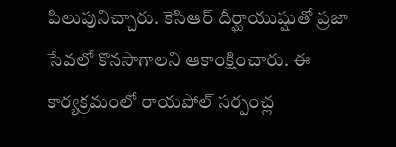పిలుపునిచ్చారు. కెసిఆర్ దీర్ఘాయుష్షుతో ప్రజా సేవలో కొనసాగాలని ఆకాంక్షించారు. ఈ కార్యక్రమంలో రాయపోల్ సర్పంచ్ల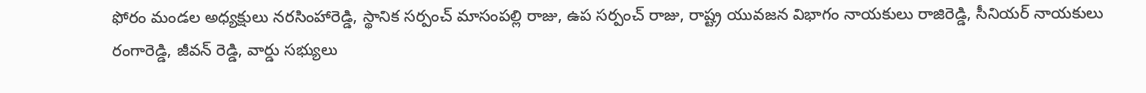ఫోరం మండల అధ్యక్షులు నరసింహారెడ్డి, స్థానిక సర్పంచ్ మాసంపల్లి రాజు, ఉప సర్పంచ్ రాజు, రాష్ట్ర యువజన విభాగం నాయకులు రాజిరెడ్డి, సీనియర్ నాయకులు రంగారెడ్డి, జీవన్ రెడ్డి, వార్డు సభ్యులు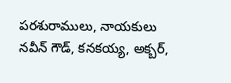పరశురాములు, నాయకులు నవీన్ గౌడ్, కనకయ్య, అక్బర్,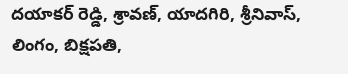దయాకర్ రెడ్డి, శ్రావణ్, యాదగిరి, శ్రీనివాస్, లింగం, బిక్షపతి,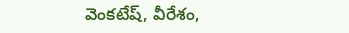వెంకటేష్, వీరేశం,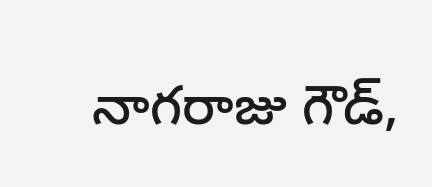నాగరాజు గౌడ్,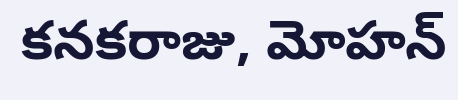కనకరాజు, మోహన్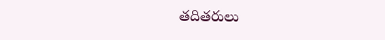తదితరులు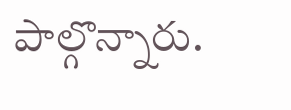పాల్గొన్నారు.